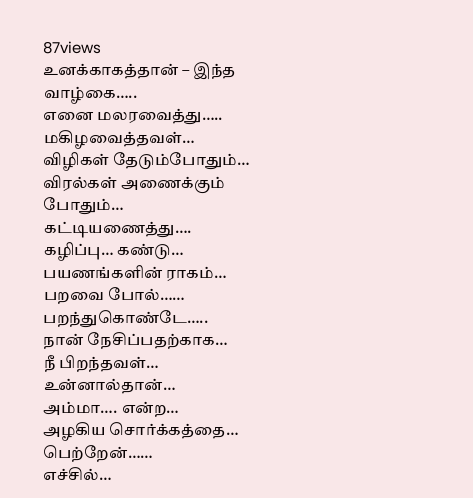87views
உனக்காகத்தான் – இந்த
வாழ்கை…..
எனை மலரவைத்து…..
மகிழவைத்தவள்…
விழிகள் தேடும்போதும்…
விரல்கள் அணைக்கும் போதும்…
கட்டியணைத்து….
கழிப்பு… கண்டு…
பயணங்களின் ராகம்…
பறவை போல்……
பறந்துகொண்டே…..
நான் நேசிப்பதற்காக…
நீ பிறந்தவள்…
உன்னால்தான்…
அம்மா…. என்ற…
அழகிய சொர்க்கத்தை…
பெற்றேன்……
எச்சில்…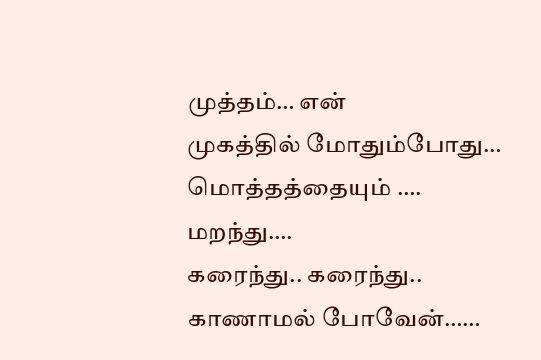முத்தம்… என்
முகத்தில் மோதும்போது…
மொத்தத்தையும் ….
மறந்து….
கரைந்து.. கரைந்து..
காணாமல் போவேன்……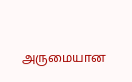அருமையான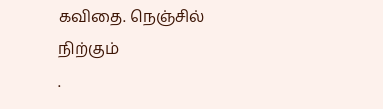கவிதை. நெஞ்சில் நிற்கும்
.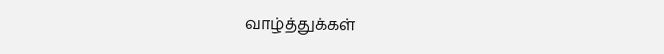வாழ்த்துக்கள்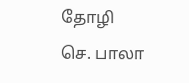தோழி
செ. பாலா